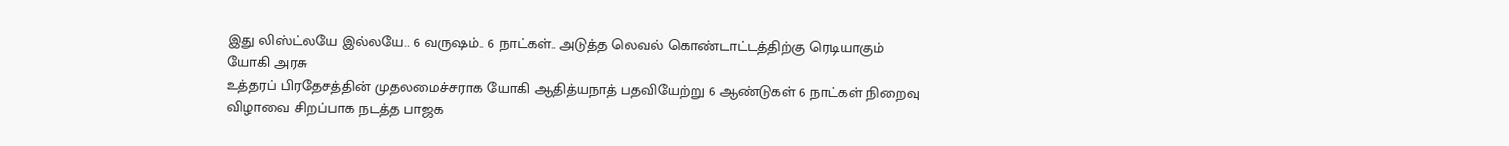இது லிஸ்ட்லயே இல்லயே.. 6 வருஷம்.. 6 நாட்கள்.. அடுத்த லெவல் கொண்டாட்டத்திற்கு ரெடியாகும் யோகி அரசு
உத்தரப் பிரதேசத்தின் முதலமைச்சராக யோகி ஆதித்யநாத் பதவியேற்று 6 ஆண்டுகள் 6 நாட்கள் நிறைவு விழாவை சிறப்பாக நடத்த பாஜக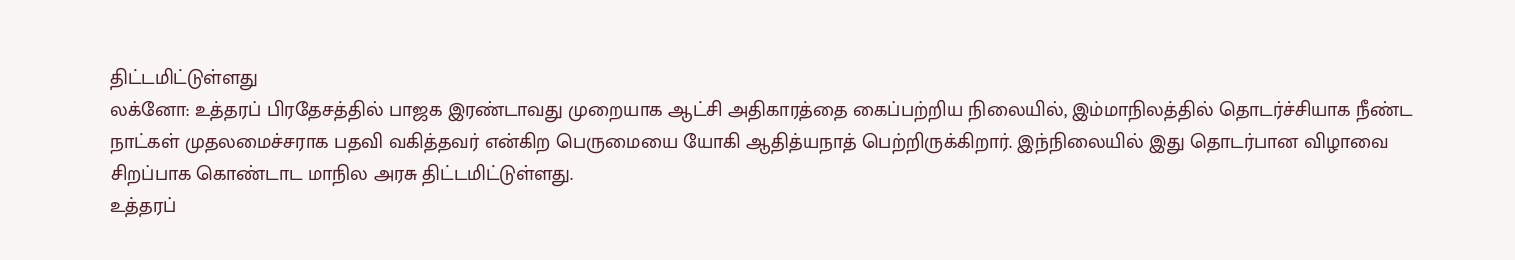திட்டமிட்டுள்ளது
லக்னோ: உத்தரப் பிரதேசத்தில் பாஜக இரண்டாவது முறையாக ஆட்சி அதிகாரத்தை கைப்பற்றிய நிலையில், இம்மாநிலத்தில் தொடர்ச்சியாக நீண்ட நாட்கள் முதலமைச்சராக பதவி வகித்தவர் என்கிற பெருமையை யோகி ஆதித்யநாத் பெற்றிருக்கிறார். இந்நிலையில் இது தொடர்பான விழாவை சிறப்பாக கொண்டாட மாநில அரசு திட்டமிட்டுள்ளது.
உத்தரப்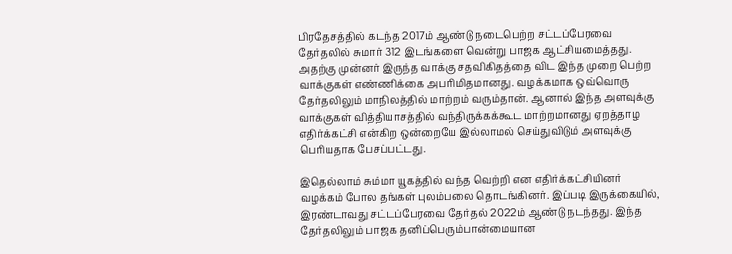பிரதேசத்தில் கடந்த 2017ம் ஆண்டு நடைபெற்ற சட்டப்பேரவை தேர்தலில் சுமார் 312 இடங்களை வென்று பாஜக ஆட்சியமைத்தது. அதற்கு முன்னர் இருந்த வாக்கு சதவிகிதத்தை விட இந்த முறை பெற்ற வாக்குகள் எண்ணிக்கை அபரிமிதமானது. வழக்கமாக ஒவ்வொரு தேர்தலிலும் மாநிலத்தில் மாற்றம் வரும்தான். ஆனால் இந்த அளவுக்கு வாக்குகள் வித்தியாசத்தில் வந்திருக்கக்கூட மாற்றமானது ஏறத்தாழ எதிர்க்கட்சி என்கிற ஒன்றையே இல்லாமல் செய்துவிடும் அளவுக்கு பெரியதாக பேசப்பட்டது.

இதெல்லாம் சும்மா யூகத்தில் வந்த வெற்றி என எதிர்க்கட்சியினர் வழக்கம் போல தங்கள் புலம்பலை தொடங்கினர். இப்படி இருக்கையில், இரண்டாவது சட்டப்பேரவை தேர்தல் 2022ம் ஆண்டு நடந்தது. இந்த தேர்தலிலும் பாஜக தனிப்பெரும்பான்மையான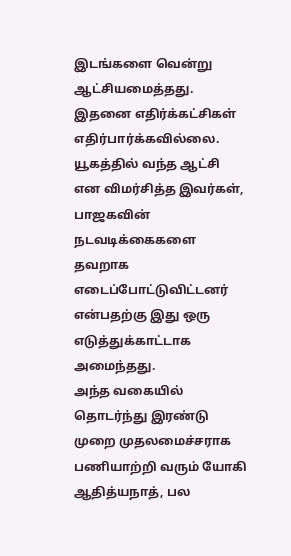இடங்களை வென்று ஆட்சியமைத்தது. இதனை எதிர்க்கட்சிகள் எதிர்பார்க்கவில்லை. யூகத்தில் வந்த ஆட்சி என விமர்சித்த இவர்கள், பாஜகவின் நடவடிக்கைகளை தவறாக எடைப்போட்டுவிட்டனர் என்பதற்கு இது ஒரு எடுத்துக்காட்டாக அமைந்தது.
அந்த வகையில் தொடர்ந்து இரண்டு முறை முதலமைச்சராக பணியாற்றி வரும் யோகி ஆதித்யநாத், பல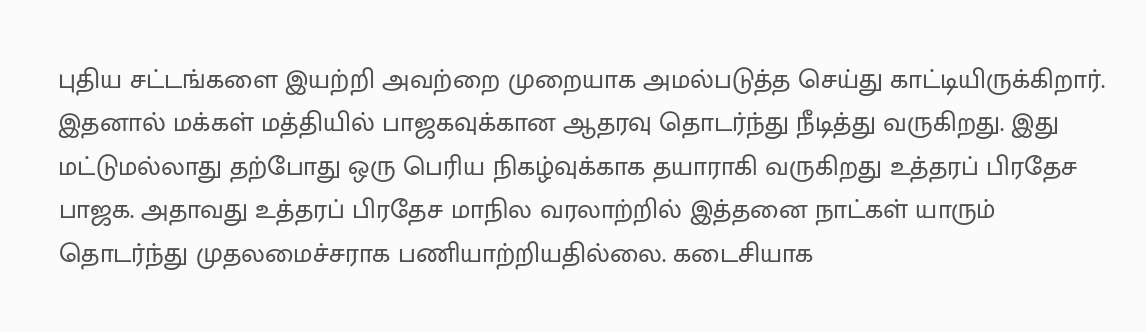புதிய சட்டங்களை இயற்றி அவற்றை முறையாக அமல்படுத்த செய்து காட்டியிருக்கிறார். இதனால் மக்கள் மத்தியில் பாஜகவுக்கான ஆதரவு தொடர்ந்து நீடித்து வருகிறது. இது மட்டுமல்லாது தற்போது ஒரு பெரிய நிகழ்வுக்காக தயாராகி வருகிறது உத்தரப் பிரதேச பாஜக. அதாவது உத்தரப் பிரதேச மாநில வரலாற்றில் இத்தனை நாட்கள் யாரும் தொடர்ந்து முதலமைச்சராக பணியாற்றியதில்லை. கடைசியாக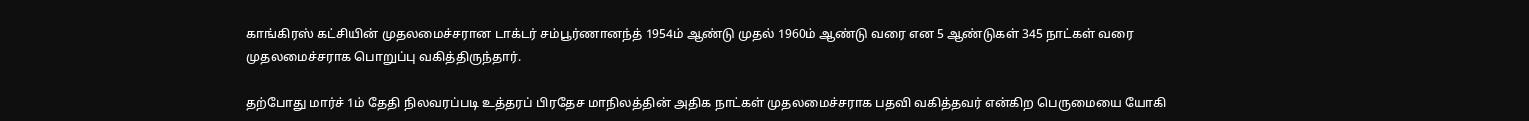காங்கிரஸ் கட்சியின் முதலமைச்சரான டாக்டர் சம்பூர்ணானந்த் 1954ம் ஆண்டு முதல் 1960ம் ஆண்டு வரை என 5 ஆண்டுகள் 345 நாட்கள் வரை முதலமைச்சராக பொறுப்பு வகித்திருந்தார்.

தற்போது மார்ச் 1ம் தேதி நிலவரப்படி உத்தரப் பிரதேச மாநிலத்தின் அதிக நாட்கள் முதலமைச்சராக பதவி வகித்தவர் என்கிற பெருமையை யோகி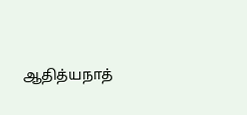ஆதித்யநாத்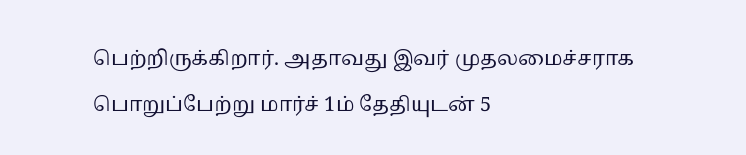பெற்றிருக்கிறார். அதாவது இவர் முதலமைச்சராக பொறுப்பேற்று மார்ச் 1ம் தேதியுடன் 5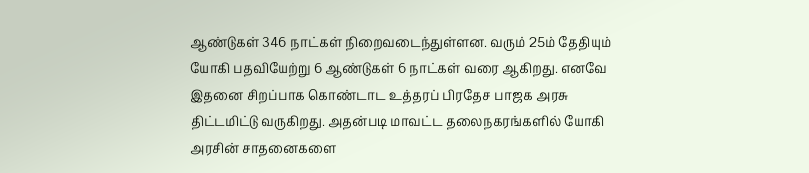ஆண்டுகள் 346 நாட்கள் நிறைவடைந்துள்ளன. வரும் 25ம் தேதியும் யோகி பதவியேற்று 6 ஆண்டுகள் 6 நாட்கள் வரை ஆகிறது. எனவே இதனை சிறப்பாக கொண்டாட உத்தரப் பிரதேச பாஜக அரசு திட்டமிட்டு வருகிறது. அதன்படி மாவட்ட தலைநகரங்களில் யோகி அரசின் சாதனைகளை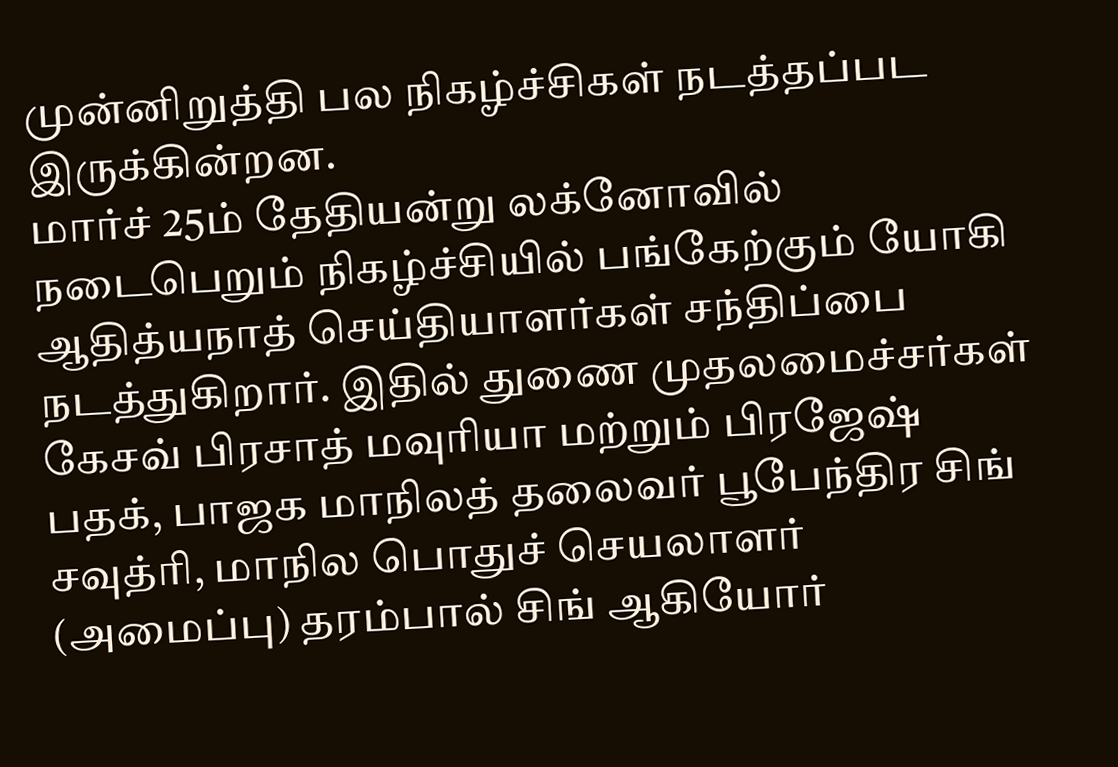முன்னிறுத்தி பல நிகழ்ச்சிகள் நடத்தப்பட இருக்கின்றன.
மார்ச் 25ம் தேதியன்று லக்னோவில் நடைபெறும் நிகழ்ச்சியில் பங்கேற்கும் யோகி ஆதித்யநாத் செய்தியாளர்கள் சந்திப்பை நடத்துகிறார். இதில் துணை முதலமைச்சர்கள் கேசவ் பிரசாத் மவுரியா மற்றும் பிரஜேஷ் பதக், பாஜக மாநிலத் தலைவர் பூபேந்திர சிங் சவுத்ரி, மாநில பொதுச் செயலாளர் (அமைப்பு) தரம்பால் சிங் ஆகியோர்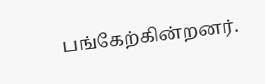பங்கேற்கின்றனர்.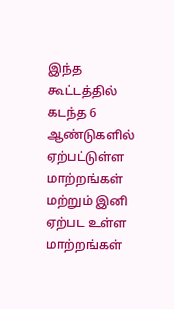இந்த கூட்டத்தில் கடந்த 6 ஆண்டுகளில் ஏற்பட்டுள்ள மாற்றங்கள் மற்றும் இனி ஏற்பட உள்ள மாற்றங்கள்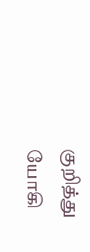குறித்து யோகி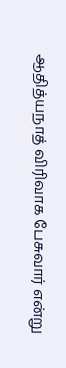ஆதித்யநாத் விரிவாக பேசுவார் என்று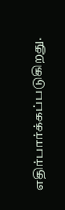எதிர்பார்க்கப்படுகிறது.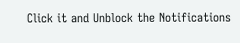Click it and Unblock the Notifications